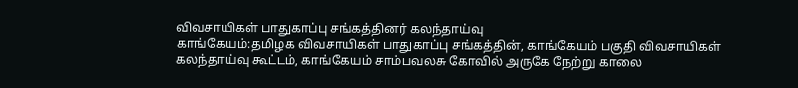விவசாயிகள் பாதுகாப்பு சங்கத்தினர் கலந்தாய்வு
காங்கேயம்:தமிழக விவசாயிகள் பாதுகாப்பு சங்கத்தின், காங்கேயம் பகுதி விவசாயிகள் கலந்தாய்வு கூட்டம், காங்கேயம் சாம்பவலசு கோவில் அருகே நேற்று காலை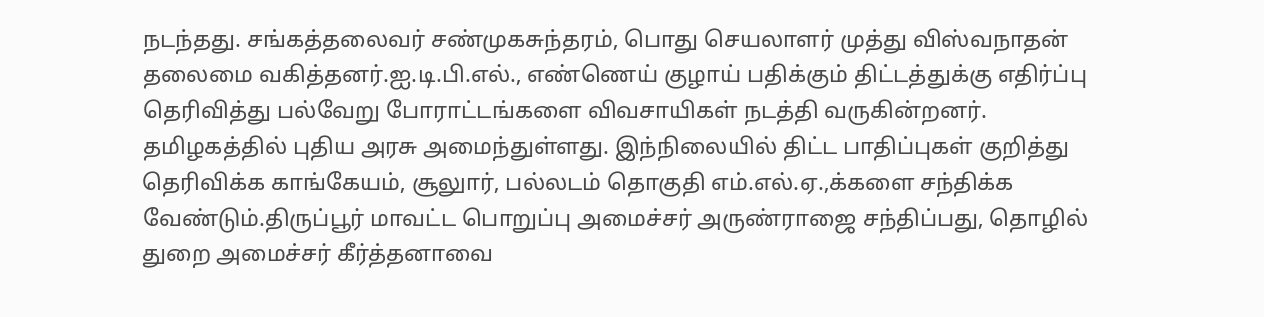நடந்தது. சங்கத்தலைவர் சண்முகசுந்தரம், பொது செயலாளர் முத்து விஸ்வநாதன் தலைமை வகித்தனர்.ஐ.டி.பி.எல்., எண்ணெய் குழாய் பதிக்கும் திட்டத்துக்கு எதிர்ப்பு தெரிவித்து பல்வேறு போராட்டங்களை விவசாயிகள் நடத்தி வருகின்றனர். தமிழகத்தில் புதிய அரசு அமைந்துள்ளது. இந்நிலையில் திட்ட பாதிப்புகள் குறித்து தெரிவிக்க காங்கேயம், சூலுார், பல்லடம் தொகுதி எம்.எல்.ஏ.,க்களை சந்திக்க வேண்டும்.திருப்பூர் மாவட்ட பொறுப்பு அமைச்சர் அருண்ராஜை சந்திப்பது, தொழில் துறை அமைச்சர் கீர்த்தனாவை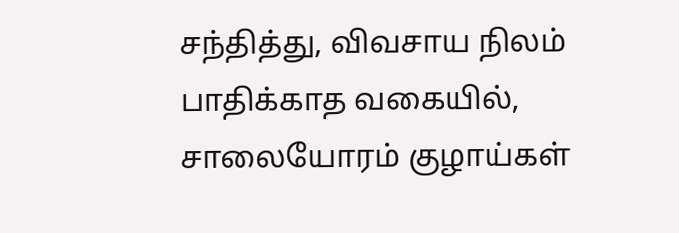சந்தித்து, விவசாய நிலம் பாதிக்காத வகையில், சாலையோரம் குழாய்கள்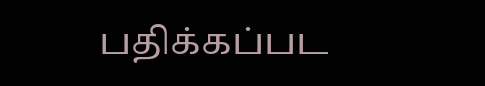பதிக்கப்பட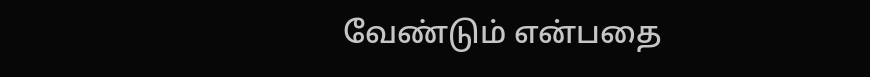வேண்டும் என்பதை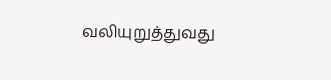வலியுறுத்துவது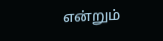என்றும்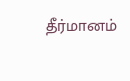தீர்மானம்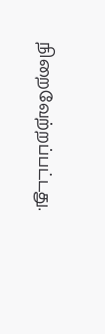நிறைவேற்றப்பட்டது.